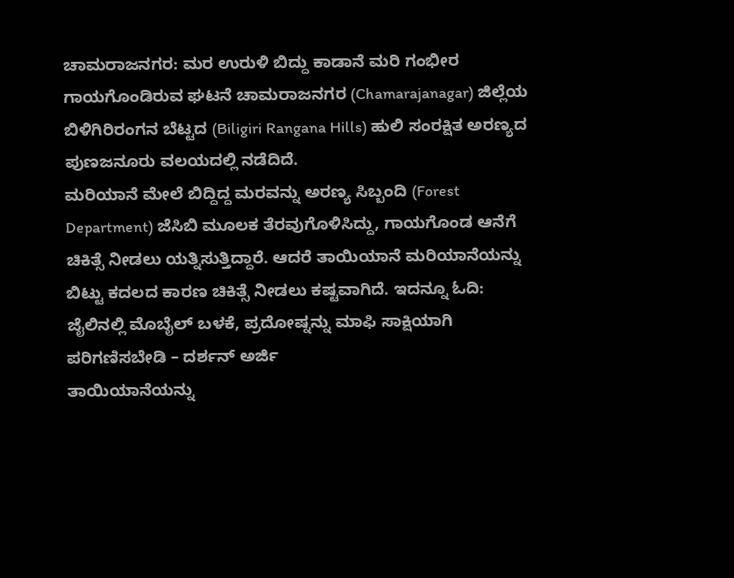ಚಾಮರಾಜನಗರ: ಮರ ಉರುಳಿ ಬಿದ್ದು ಕಾಡಾನೆ ಮರಿ ಗಂಭೀರ ಗಾಯಗೊಂಡಿರುವ ಘಟನೆ ಚಾಮರಾಜನಗರ (Chamarajanagar) ಜಿಲ್ಲೆಯ ಬಿಳಿಗಿರಿರಂಗನ ಬೆಟ್ಟದ (Biligiri Rangana Hills) ಹುಲಿ ಸಂರಕ್ಷಿತ ಅರಣ್ಯದ ಪುಣಜನೂರು ವಲಯದಲ್ಲಿ ನಡೆದಿದೆ.
ಮರಿಯಾನೆ ಮೇಲೆ ಬಿದ್ದಿದ್ದ ಮರವನ್ನು ಅರಣ್ಯ ಸಿಬ್ಬಂದಿ (Forest Department) ಜೆಸಿಬಿ ಮೂಲಕ ತೆರವುಗೊಳಿಸಿದ್ದು, ಗಾಯಗೊಂಡ ಆನೆಗೆ ಚಿಕಿತ್ಸೆ ನೀಡಲು ಯತ್ನಿಸುತ್ತಿದ್ದಾರೆ. ಆದರೆ ತಾಯಿಯಾನೆ ಮರಿಯಾನೆಯನ್ನು ಬಿಟ್ಟು ಕದಲದ ಕಾರಣ ಚಿಕಿತ್ಸೆ ನೀಡಲು ಕಷ್ಟವಾಗಿದೆ. ಇದನ್ನೂ ಓದಿ: ಜೈಲಿನಲ್ಲಿ ಮೊಬೈಲ್ ಬಳಕೆ, ಪ್ರದೋಷ್ನನ್ನು ಮಾಫಿ ಸಾಕ್ಷಿಯಾಗಿ ಪರಿಗಣಿಸಬೇಡಿ – ದರ್ಶನ್ ಅರ್ಜಿ
ತಾಯಿಯಾನೆಯನ್ನು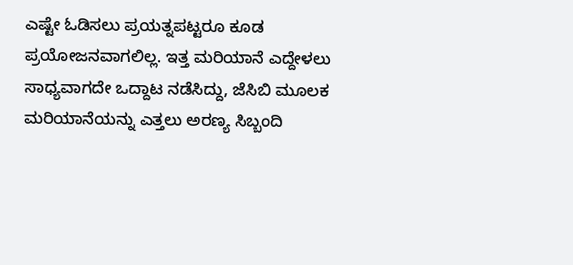ಎಷ್ಟೇ ಓಡಿಸಲು ಪ್ರಯತ್ನಪಟ್ಟರೂ ಕೂಡ ಪ್ರಯೋಜನವಾಗಲಿಲ್ಲ. ಇತ್ತ ಮರಿಯಾನೆ ಎದ್ದೇಳಲು ಸಾಧ್ಯವಾಗದೇ ಒದ್ದಾಟ ನಡೆಸಿದ್ದು, ಜೆಸಿಬಿ ಮೂಲಕ ಮರಿಯಾನೆಯನ್ನು ಎತ್ತಲು ಅರಣ್ಯ ಸಿಬ್ಬಂದಿ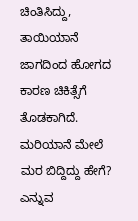ಚಿಂತಿಸಿದ್ದು, ತಾಯಿಯಾನೆ ಜಾಗದಿಂದ ಹೋಗದ ಕಾರಣ ಚಿಕಿತ್ಸೆಗೆ ತೊಡಕಾಗಿದೆ.
ಮರಿಯಾನೆ ಮೇಲೆ ಮರ ಬಿದ್ದಿದ್ದು ಹೇಗೆ? ಎನ್ನುವ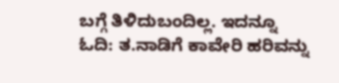ಬಗ್ಗೆ ತಿಳಿದುಬಂದಿಲ್ಲ. ಇದನ್ನೂ ಓದಿ: ತ.ನಾಡಿಗೆ ಕಾವೇರಿ ಹರಿವನ್ನು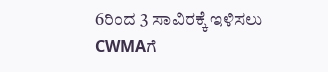6ರಿಂದ 3 ಸಾವಿರಕ್ಕೆ ಇಳಿಸಲು CWMAಗೆ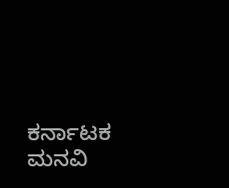ಕರ್ನಾಟಕ ಮನವಿ